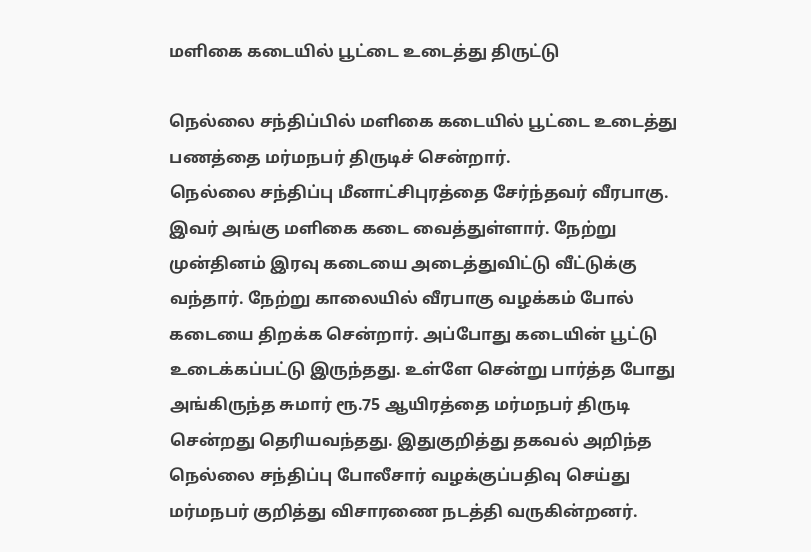மளிகை கடையில் பூட்டை உடைத்து திருட்டு

நெல்லை சந்திப்பில் மளிகை கடையில் பூட்டை உடைத்து பணத்தை மர்மநபர் திருடிச் சென்றார்.
நெல்லை சந்திப்பு மீனாட்சிபுரத்தை சேர்ந்தவர் வீரபாகு. இவர் அங்கு மளிகை கடை வைத்துள்ளார். நேற்று முன்தினம் இரவு கடையை அடைத்துவிட்டு வீட்டுக்கு வந்தார். நேற்று காலையில் வீரபாகு வழக்கம் போல் கடையை திறக்க சென்றார். அப்போது கடையின் பூட்டு உடைக்கப்பட்டு இருந்தது. உள்ளே சென்று பார்த்த போது அங்கிருந்த சுமார் ரூ.75 ஆயிரத்தை மர்மநபர் திருடி சென்றது தெரியவந்தது. இதுகுறித்து தகவல் அறிந்த நெல்லை சந்திப்பு போலீசார் வழக்குப்பதிவு செய்து மர்மநபர் குறித்து விசாரணை நடத்தி வருகின்றனர்.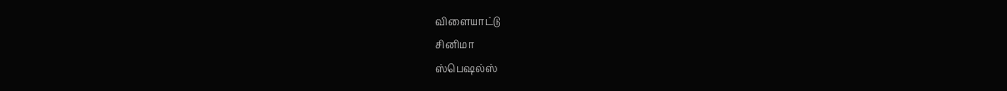விளையாட்டு
சினிமா
ஸ்பெஷல்ஸ்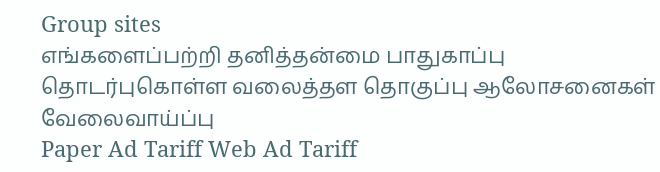Group sites
எங்களைப்பற்றி தனித்தன்மை பாதுகாப்பு தொடர்புகொள்ள வலைத்தள தொகுப்பு ஆலோசனைகள் வேலைவாய்ப்பு
Paper Ad Tariff Web Ad Tariff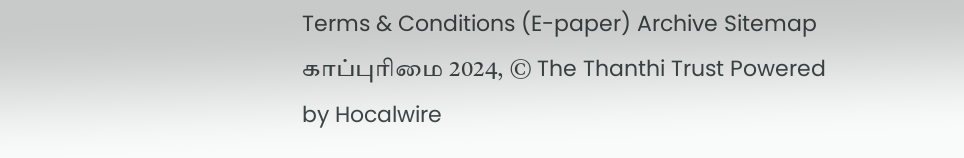Terms & Conditions (E-paper) Archive Sitemap
காப்புரிமை 2024, © The Thanthi Trust Powered by Hocalwire